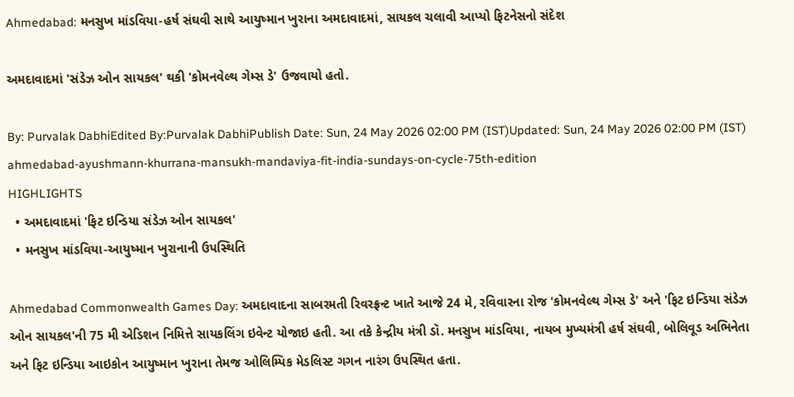Ahmedabad: મનસુખ માંડવિયા-હર્ષ સંઘવી સાથે આયુષ્માન ખુરાના અમદાવાદમાં, સાયકલ ચલાવી આપ્યો ફિટનેસનો સંદેશ

અમદાવાદમાં 'સંડેઝ ઓન સાયકલ' થકી 'કોમનવેલ્થ ગેમ્સ ડે' ઉજવાયો હતો.

By: Purvalak DabhiEdited By:Purvalak DabhiPublish Date: Sun, 24 May 2026 02:00 PM (IST)Updated: Sun, 24 May 2026 02:00 PM (IST)
ahmedabad-ayushmann-khurrana-mansukh-mandaviya-fit-india-sundays-on-cycle-75th-edition
HIGHLIGHTS
  • અમદાવાદમાં 'ફિટ ઇન્ડિયા સંડેઝ ઓન સાયકલ'
  • મનસુખ માંડવિયા-આયુષ્માન ખુરાનાની ઉપસ્થિતિ

Ahmedabad Commonwealth Games Day: અમદાવાદના સાબરમતી રિવરફ્રન્ટ ખાતે આજે 24 મે, રવિવારના રોજ 'કોમનવેલ્થ ગેમ્સ ડે' અને 'ફિટ ઇન્ડિયા સંડેઝ ઓન સાયકલ'ની 75 મી એડિશન નિમિત્તે સાયકલિંગ ઇવેન્ટ યોજાઇ હતી. આ તકે કેન્દ્રીય મંત્રી ડૉ. મનસુખ માંડવિયા, નાયબ મુખ્યમંત્રી હર્ષ સંઘવી, બોલિવૂડ અભિનેતા અને ફિટ ઇન્ડિયા આઇકોન આયુષ્માન ખુરાના તેમજ ઓલિમ્પિક મેડલિસ્ટ ગગન નારંગ ઉપસ્થિત હતા.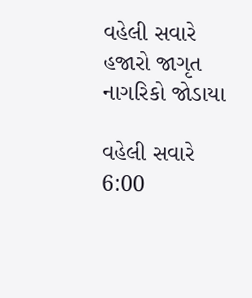વહેલી સવારે હજારો જાગૃત નાગરિકો જોડાયા

વહેલી સવારે 6:00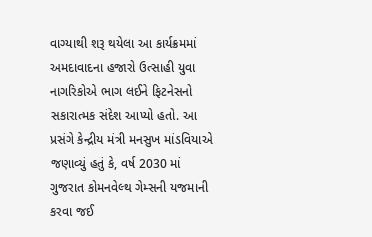વાગ્યાથી શરૂ થયેલા આ કાર્યક્રમમાં અમદાવાદના હજારો ઉત્સાહી યુવા નાગરિકોએ ભાગ લઈને ફિટનેસનો સકારાત્મક સંદેશ આપ્યો હતો. આ પ્રસંગે કેન્દ્રીય મંત્રી મનસુખ માંડવિયાએ જણાવ્યું હતું કે, વર્ષ 2030 માં ગુજરાત કોમનવેલ્થ ગેમ્સની યજમાની કરવા જઈ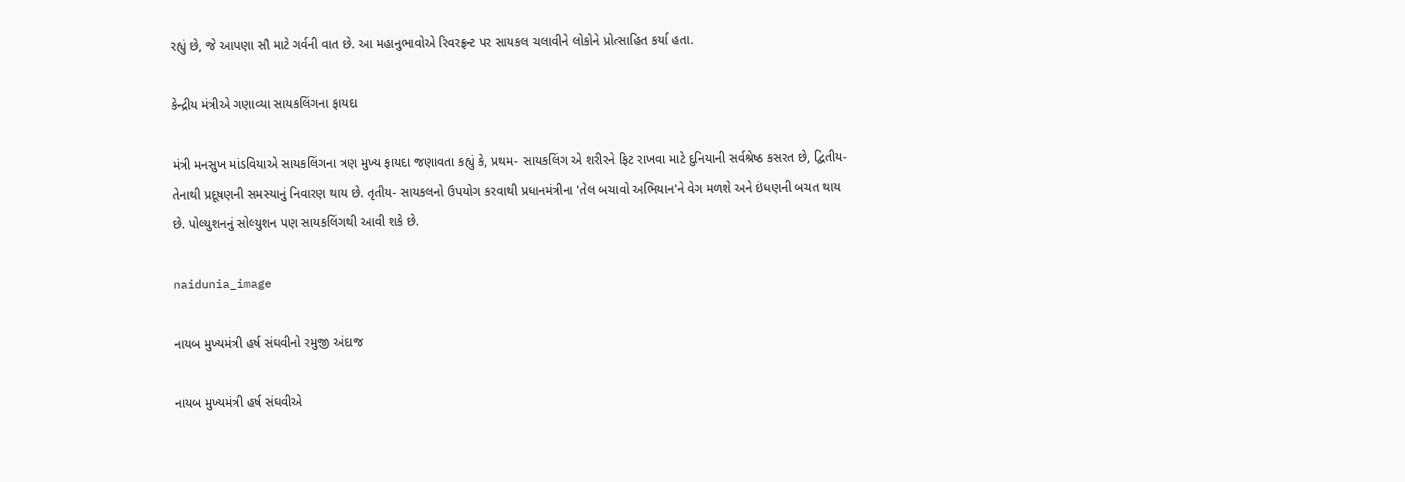રહ્યું છે, જે આપણા સૌ માટે ગર્વની વાત છે. આ મહાનુભાવોએ રિવરફ્રન્ટ પર સાયકલ ચલાવીને લોકોને પ્રોત્સાહિત કર્યા હતા.

કેન્દ્રીય મંત્રીએ ગણાવ્યા સાયકલિંગના ફાયદા

મંત્રી મનસુખ માંડવિયાએ સાયકલિંગના ત્રણ મુખ્ય ફાયદા જણાવતા કહ્યું કે, પ્રથમ- સાયકલિંગ એ શરીરને ફિટ રાખવા માટે દુનિયાની સર્વશ્રેષ્ઠ કસરત છે, દ્વિતીય- તેનાથી પ્રદૂષણની સમસ્યાનું નિવારણ થાય છે. તૃતીય- સાયકલનો ઉપયોગ કરવાથી પ્રધાનમંત્રીના 'તેલ બચાવો અભિયાન'ને વેગ મળશે અને ઇંધણની બચત થાય છે. પોલ્યુશનનું સોલ્યુશન પણ સાયકલિંગથી આવી શકે છે.

naidunia_image

નાયબ મુખ્યમંત્રી હર્ષ સંઘવીનો રમુજી અંદાજ

નાયબ મુખ્યમંત્રી હર્ષ સંઘવીએ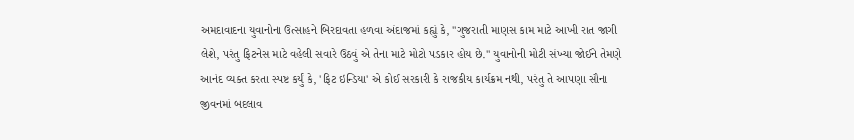અમદાવાદના યુવાનોના ઉત્સાહને બિરદાવતા હળવા અંદાજમાં કહ્યું કે, "ગુજરાતી માણસ કામ માટે આખી રાત જાગી લેશે, પરંતુ ફિટનેસ માટે વહેલી સવારે ઉઠવું એ તેના માટે મોટો પડકાર હોય છે." યુવાનોની મોટી સંખ્યા જોઈને તેમણે આનંદ વ્યક્ત કરતા સ્પષ્ટ કર્યું કે, 'ફિટ ઇન્ડિયા' એ કોઈ સરકારી કે રાજકીય કાર્યક્રમ નથી, પરંતુ તે આપણા સૌના જીવનમાં બદલાવ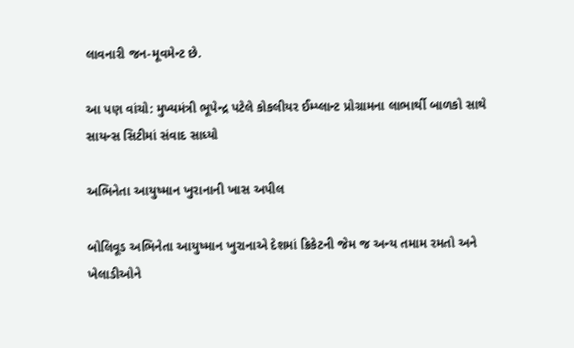લાવનારી જન-મૂવમેન્ટ છે.

આ પણ વાંચો: મુખ્યમંત્રી ભૂપેન્દ્ર પટેલે કોકલીયર ઈમ્પ્લાન્ટ પ્રોગ્રામના લાભાર્થી બાળકો સાથે સાયન્સ સિટીમાં સંવાદ સાધ્યો

અભિનેતા આયુષ્માન ખુરાનાની ખાસ અપીલ

બોલિવૂડ અભિનેતા આયુષ્માન ખુરાનાએ દેશમાં ક્રિકેટની જેમ જ અન્ય તમામ રમતો અને ખેલાડીઓને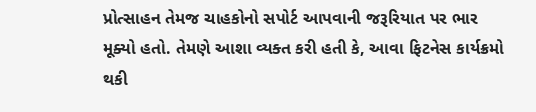પ્રોત્સાહન તેમજ ચાહકોનો સપોર્ટ આપવાની જરૂરિયાત પર ભાર મૂક્યો હતો. તેમણે આશા વ્યક્ત કરી હતી કે, આવા ફિટનેસ કાર્યક્રમો થકી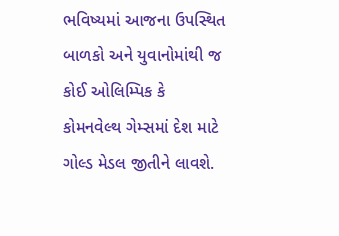ભવિષ્યમાં આજના ઉપસ્થિત બાળકો અને યુવાનોમાંથી જ કોઈ ઓલિમ્પિક કે કોમનવેલ્થ ગેમ્સમાં દેશ માટે ગોલ્ડ મેડલ જીતીને લાવશે.